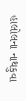હાલોલના નાથકુવા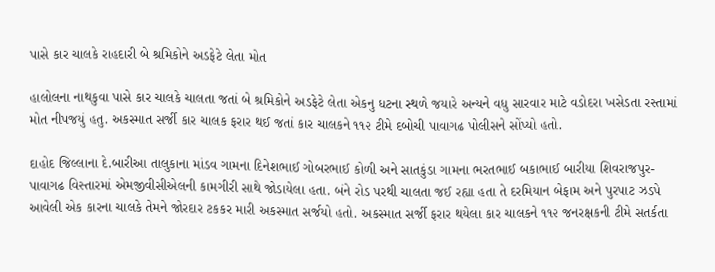પાસે કાર ચાલકે રાહદારી બે શ્રમિકોને અડફેટે લેતા મોત

હાલોલના નાથકુવા પાસે કાર ચાલકે ચાલતા જતાં બે શ્રમિકોને અડફેટે લેતા એકનુ ધટના સ્થળે જયારે અન્યને વધુ સારવાર માટે વડોદરા ખસેડતા રસ્તામાં મોત નીપજયું હતુ. અકસ્માત સર્જી કાર ચાલક ફરાર થઈ જતાં કાર ચાલકને ૧૧૨ ટીમે દબોચી પાવાગઢ પોલીસને સોંપ્યો હતો.

દાહોદ જિલ્લાના દે.બારીઆ તાલુકાના માંડવ ગામના દિનેશભાઈ ગોબરભાઈ કોળી અને સાતકુંડા ગામના ભરતભાઈ બકાભાઈ બારીયા શિવરાજપુર-પાવાગઢ વિસ્તારમાં એમજીવીસીએલની કામગીરી સાથે જોડાયેલા હતા. બંને રોડ પરથી ચાલતા જઈ રહ્યા હતા તે દરમિયાન બેફામ અને પુરપાટ ઝડપે આવેલી એક કારના ચાલકે તેમને જોરદાર ટકકર મારી અકસ્માત સર્જયો હતો. અકસ્માત સર્જી ફરાર થયેલા કાર ચાલકને ૧૧૨ જનરક્ષકની ટીમે સતર્કતા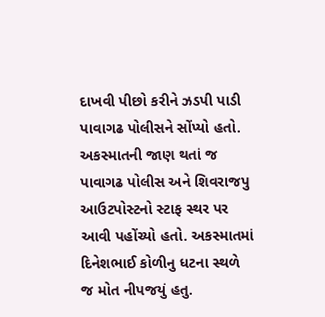દાખવી પીછો કરીને ઝડપી પાડી પાવાગઢ પોલીસને સોંપ્યો હતો. અકસ્માતની જાણ થતાં જ પાવાગઢ પોલીસ અને શિવરાજપુ આઉટપોસ્ટનો સ્ટાફ સ્થર પર આવી પહોંચ્યો હતો. અકસ્માતમાં દિનેશભાઈ કોળીનુ ધટના સ્થળે જ મોત નીપજયું હતુ.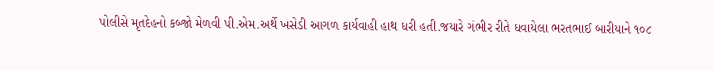પોલીસે મૃતદેહનો કબ્જો મેળવી પી.એમ.અર્થે ખસેડી આગળ કાર્યવાહી હાથ ધરી હતી.જયારે ગંભીર રીતે ધવાયેલા ભરતભાઈ બારીયાને ૧૦૮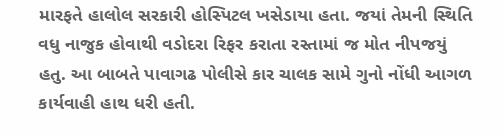મારફતે હાલોલ સરકારી હોસ્પિટલ ખસેડાયા હતા. જયાં તેમની સ્થિતિ વધુ નાજુક હોવાથી વડોદરા રિફર કરાતા રસ્તામાં જ મોત નીપજયું હતુ. આ બાબતે પાવાગઢ પોલીસે કાર ચાલક સામે ગુનો નોંધી આગળ કાર્યવાહી હાથ ધરી હતી.